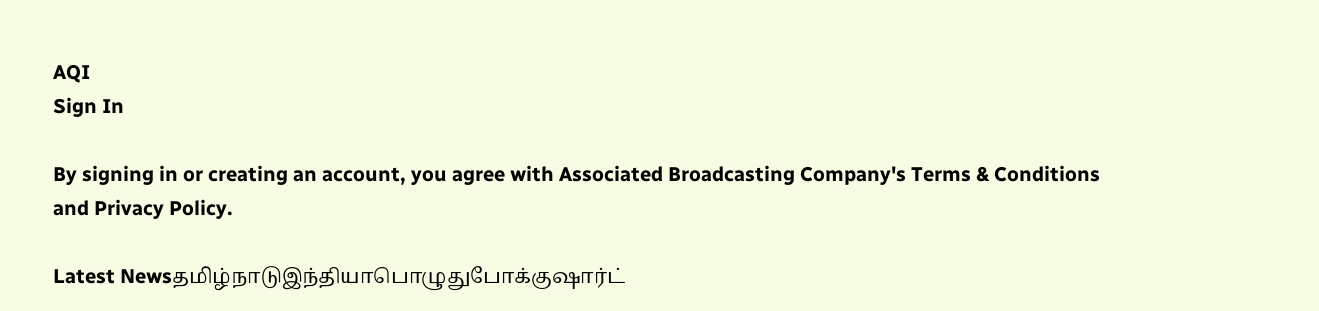AQI
Sign In

By signing in or creating an account, you agree with Associated Broadcasting Company's Terms & Conditions and Privacy Policy.

Latest Newsதமிழ்நாடுஇந்தியாபொழுதுபோக்குஷார்ட்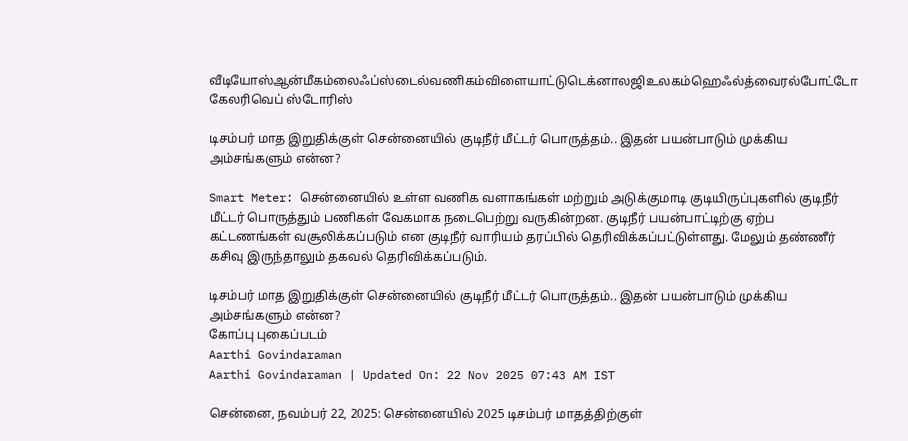வீடியோஸ்ஆன்மீகம்லைஃப்ஸ்டைல்வணிகம்விளையாட்டுடெக்னாலஜிஉலகம்ஹெஃல்த்வைரல்போட்டோ கேலரிவெப் ஸ்டோரிஸ்

டிசம்பர் மாத இறுதிக்குள் சென்னையில் குடிநீர் மீட்டர் பொருத்தம்.. இதன் பயன்பாடும் முக்கிய அம்சங்களும் என்ன?

Smart Meter: சென்னையில் உள்ள வணிக வளாகங்கள் மற்றும் அடுக்குமாடி குடியிருப்புகளில் குடிநீர் மீட்டர் பொருத்தும் பணிகள் வேகமாக நடைபெற்று வருகின்றன. குடிநீர் பயன்பாட்டிற்கு ஏற்ப கட்டணங்கள் வசூலிக்கப்படும் என குடிநீர் வாரியம் தரப்பில் தெரிவிக்கப்பட்டுள்ளது. மேலும் தண்ணீர் கசிவு இருந்தாலும் தகவல் தெரிவிக்கப்படும்.

டிசம்பர் மாத இறுதிக்குள் சென்னையில் குடிநீர் மீட்டர் பொருத்தம்.. இதன் பயன்பாடும் முக்கிய அம்சங்களும் என்ன?
கோப்பு புகைப்படம்
Aarthi Govindaraman
Aarthi Govindaraman | Updated On: 22 Nov 2025 07:43 AM IST

சென்னை, நவம்பர் 22, 2025: சென்னையில் 2025 டிசம்பர் மாதத்திற்குள்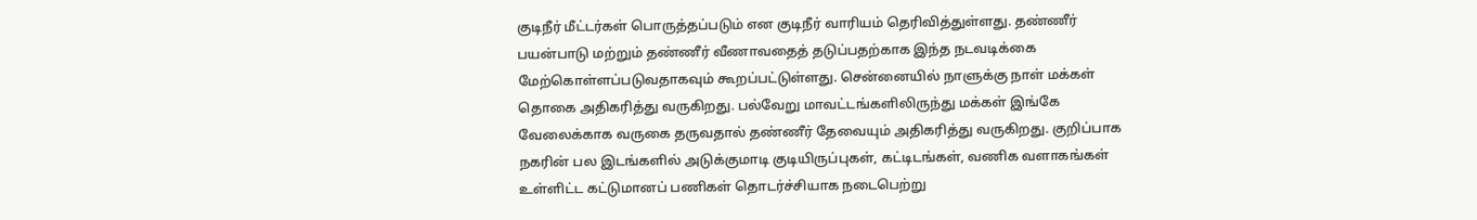குடிநீர் மீட்டர்கள் பொருத்தப்படும் என குடிநீர் வாரியம் தெரிவித்துள்ளது. தண்ணீர் பயன்பாடு மற்றும் தண்ணீர் வீணாவதைத் தடுப்பதற்காக இந்த நடவடிக்கை மேற்கொள்ளப்படுவதாகவும் கூறப்பட்டுள்ளது. சென்னையில் நாளுக்கு நாள் மக்கள் தொகை அதிகரித்து வருகிறது. பல்வேறு மாவட்டங்களிலிருந்து மக்கள் இங்கே வேலைக்காக வருகை தருவதால் தண்ணீர் தேவையும் அதிகரித்து வருகிறது. குறிப்பாக நகரின் பல இடங்களில் அடுக்குமாடி குடியிருப்புகள், கட்டிடங்கள், வணிக வளாகங்கள் உள்ளிட்ட கட்டுமானப் பணிகள் தொடர்ச்சியாக நடைபெற்று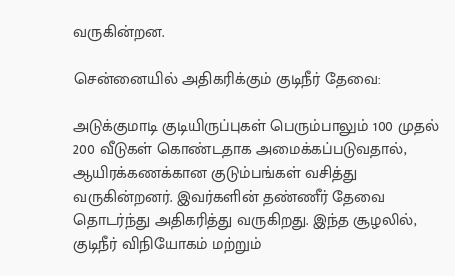வருகின்றன.

சென்னையில் அதிகரிக்கும் குடிநீர் தேவை:

அடுக்குமாடி குடியிருப்புகள் பெரும்பாலும் 100 முதல் 200 வீடுகள் கொண்டதாக அமைக்கப்படுவதால், ஆயிரக்கணக்கான குடும்பங்கள் வசித்து வருகின்றனர். இவர்களின் தண்ணீர் தேவை தொடர்ந்து அதிகரித்து வருகிறது. இந்த சூழலில், குடிநீர் விநியோகம் மற்றும்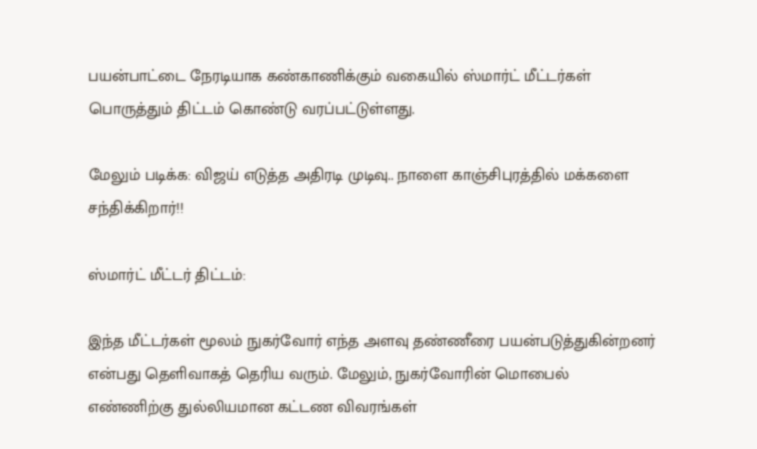பயன்பாட்டை நேரடியாக கண்காணிக்கும் வகையில் ஸ்மார்ட் மீட்டர்கள் பொருத்தும் திட்டம் கொண்டு வரப்பட்டுள்ளது.

மேலும் படிக்க: விஜய் எடுத்த அதிரடி முடிவு.. நாளை காஞ்சிபுரத்தில் மக்களை சந்திக்கிறார்!!

ஸ்மார்ட் மீட்டர் திட்டம்:

இந்த மீட்டர்கள் மூலம் நுகர்வோர் எந்த அளவு தண்ணீரை பயன்படுத்துகின்றனர் என்பது தெளிவாகத் தெரிய வரும். மேலும், நுகர்வோரின் மொபைல் எண்ணிற்கு துல்லியமான கட்டண விவரங்கள்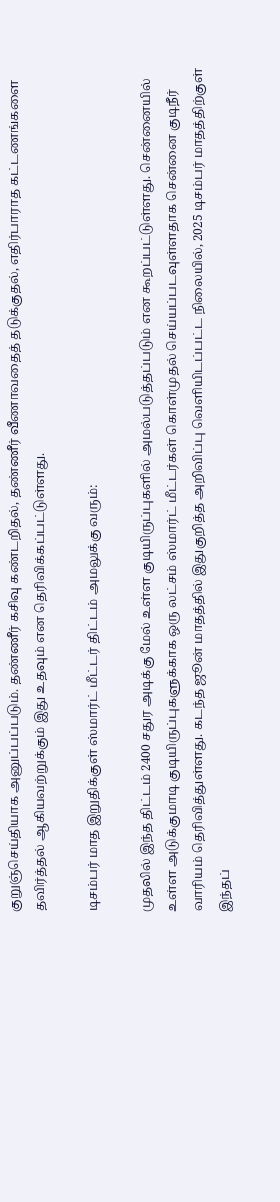குறுஞ்செய்தியாக அனுப்பப்படும். தண்ணீர் கசிவு கண்டறிதல், தண்ணீர் வீணாவதைத் தடுக்குதல், எதிர்பாராத கட்டணங்களை தவிர்த்தல் ஆகியவற்றுக்கும் இது உதவும் என தெரிவிக்கப்பட்டுள்ளது.

டிசம்பர் மாத இறுதிக்குள் ஸ்மார்ட் மீட்டர் திட்டம் அமலுக்கு வரும்:

முதலில் இந்த திட்டம் 2400 சதுர அடிக்கு மேல் உள்ள குடியிருப்புகளில் அமல்படுத்தப்படும் என கூறப்பட்டுள்ளது. சென்னையில் உள்ள அடுக்குமாடி குடியிருப்புகளுக்காக ஒரு லட்சம் ஸ்மார்ட் மீட்டர்கள் கொள்முதல் செய்யப்படவுள்ளதாக சென்னை குடிநீர் வாரியம் தெரிவித்துள்ளது. கடந்த ஜூன் மாதத்தில் இதுகுறித்த அறிவிப்பு வெளியிடப்பட்ட நிலையில், 2025 டிசம்பர் மாதத்திற்குள் இந்தப்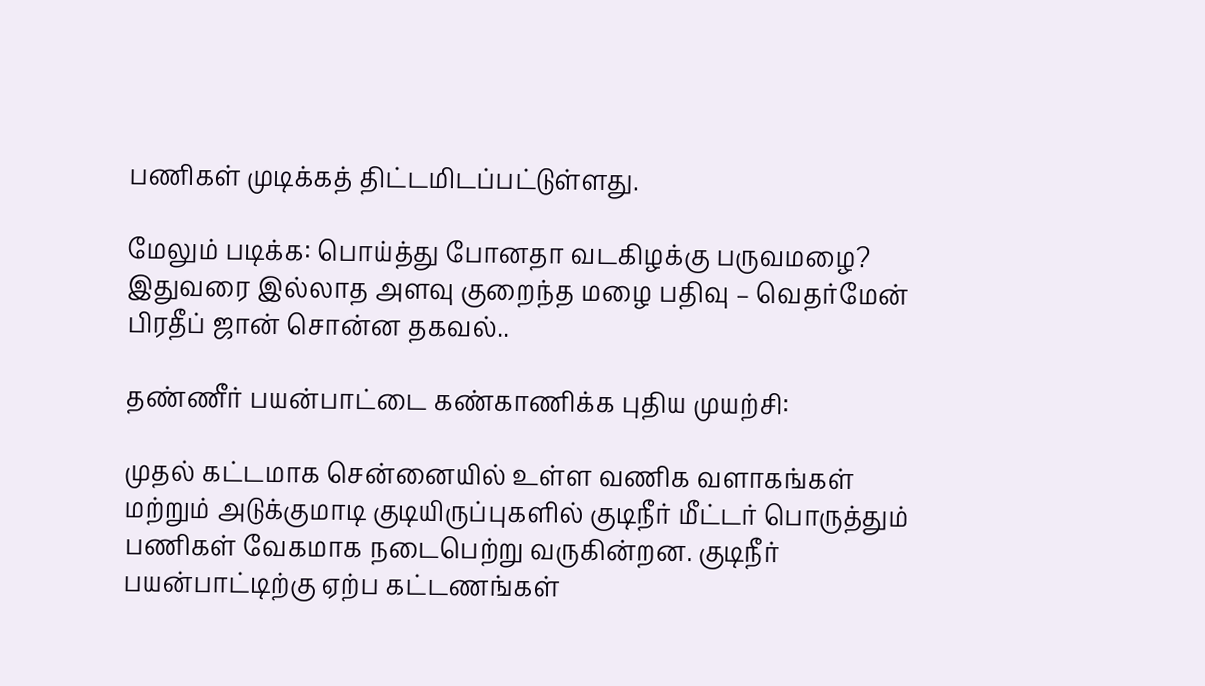பணிகள் முடிக்கத் திட்டமிடப்பட்டுள்ளது.

மேலும் படிக்க: பொய்த்து போனதா வடகிழக்கு பருவமழை? இதுவரை இல்லாத அளவு குறைந்த மழை பதிவு – வெதர்மேன் பிரதீப் ஜான் சொன்ன தகவல்..

தண்ணீர் பயன்பாட்டை கண்காணிக்க புதிய முயற்சி:

முதல் கட்டமாக சென்னையில் உள்ள வணிக வளாகங்கள் மற்றும் அடுக்குமாடி குடியிருப்புகளில் குடிநீர் மீட்டர் பொருத்தும் பணிகள் வேகமாக நடைபெற்று வருகின்றன. குடிநீர் பயன்பாட்டிற்கு ஏற்ப கட்டணங்கள்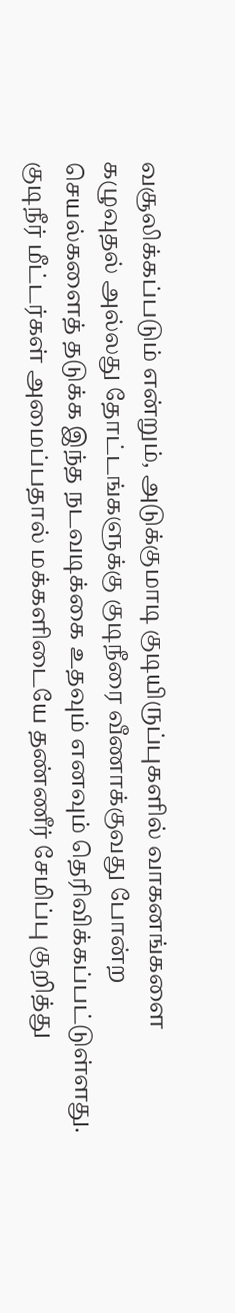வசூலிக்கப்படும் என்றும், அடுக்குமாடி குடியிருப்புகளில் வாகனங்களை கழுவுதல் அல்லது தோட்டங்களுக்கு குடிநீரை வீணாக்குவது போன்ற செயல்களைத் தடுக்க இந்த நடவடிக்கை உதவும் எனவும் தெரிவிக்கப்பட்டுள்ளது. குடிநீர் மீட்டர்கள் அமைப்பதால் மக்களிடையே தண்ணீர் சேமிப்பு குறித்து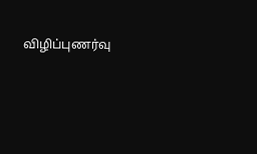விழிப்புணர்வு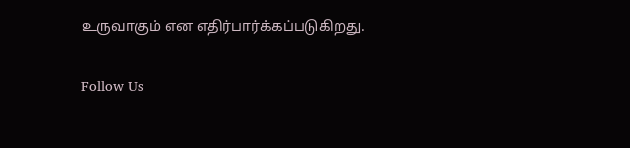உருவாகும் என எதிர்பார்க்கப்படுகிறது.

Follow Us